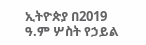ኢትዮጵያ በ2019 ዓ.ም ሦስት የኃይል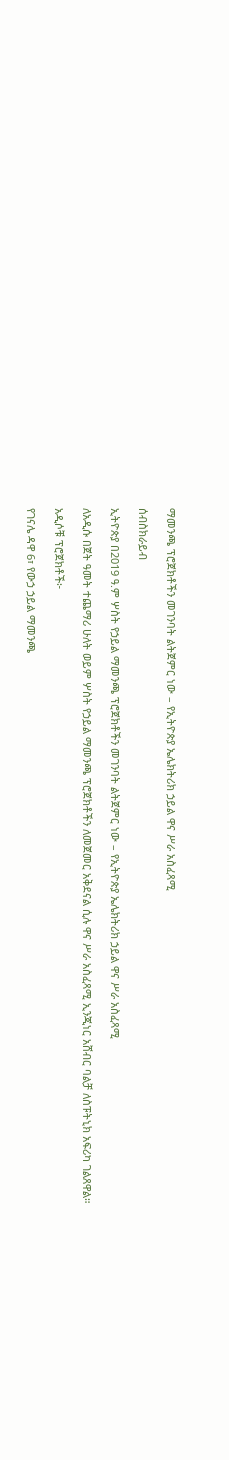ማመንጫ ፕሮጀክቶችን መገንባት ልትጀምር ነው – የኢትዮጵያ ኤሌክትሪክ ኃይል ዋና ሥራ አስፈጻሚ

ሰብስክራይብ

ኢትዮጵያ በ2019 ዓ.ም ሦስት የኃይል ማመንጫ ፕሮጀክቶችን መገንባት ልትጀምር ነው – የኢትዮጵያ ኤሌክትሪክ ኃይል ዋና ሥራ አስፈጻሚ

ለአዲሱ በጀት ዓመት ተጨማሪ ሁለት ወይም ሦስት የኃይል ማመንጫ ፕሮጀክቶችን ለመጀመር አቅደናል ሲሉ ዋና ሥራ አስፈጻሚ ኢንጂነር አሸብር ባልቻ ለስፑትኒክ አፍሪካ ገልጸዋል።

አዲሶቹ ፕሮጀክቶች፦

የገናሌ ዳዋ 6፣ የውኃ ኃይል ማመንጫ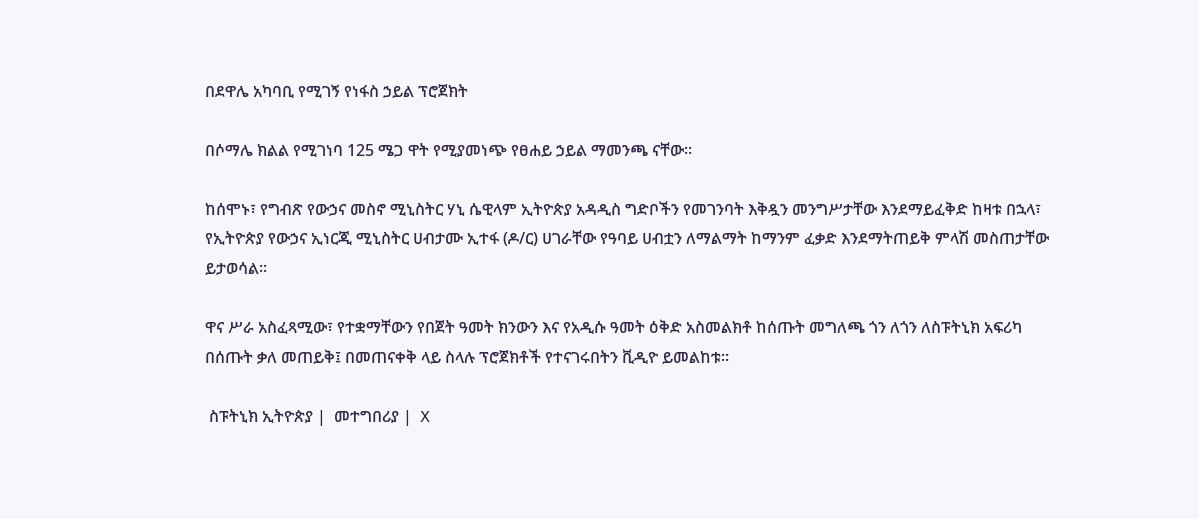በደዋሌ አካባቢ የሚገኝ የነፋስ ኃይል ፕሮጀክት

በሶማሌ ክልል የሚገነባ 125 ሜጋ ዋት የሚያመነጭ የፀሐይ ኃይል ማመንጫ ናቸው።

ከሰሞኑ፣ የግብጽ የውኃና መስኖ ሚኒስትር ሃኒ ሴዊላም ኢትዮጵያ አዳዲስ ግድቦችን የመገንባት እቅዷን መንግሥታቸው እንደማይፈቅድ ከዛቱ በኋላ፣ የኢትዮጵያ የውኃና ኢነርጂ ሚኒስትር ሀብታሙ ኢተፋ (ዶ/ር) ሀገራቸው የዓባይ ሀብቷን ለማልማት ከማንም ፈቃድ እንደማትጠይቅ ምላሽ መስጠታቸው ይታወሳል፡፡

ዋና ሥራ አስፈጻሚው፣ የተቋማቸውን የበጀት ዓመት ክንውን እና የአዲሱ ዓመት ዕቅድ አስመልክቶ ከሰጡት መግለጫ ጎን ለጎን ለስፑትኒክ አፍሪካ በሰጡት ቃለ መጠይቅ፤ በመጠናቀቅ ላይ ስላሉ ፕሮጀክቶች የተናገሩበትን ቪዲዮ ይመልከቱ፡፡

 ስፑትኒክ ኢትዮጵያ |  መተግበሪያ |  X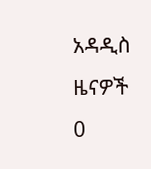አዳዲስ ዜናዎች
0